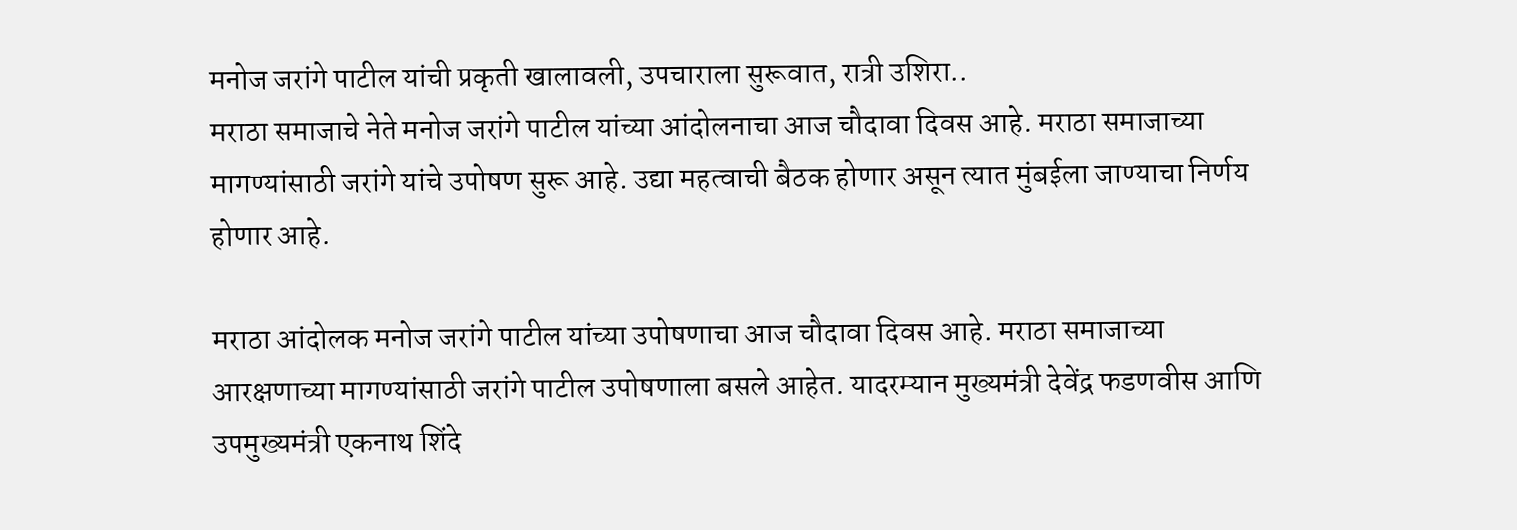मनोज जरांगे पाटील यांची प्रकृती खालावली, उपचाराला सुरूवात, रात्री उशिरा..
मराठा समाजाचे नेते मनोज जरांगे पाटील यांच्या आंदोलनाचा आज चौदावा दिवस आहे. मराठा समाजाच्या मागण्यांसाठी जरांगे यांचे उपोषण सुरू आहे. उद्या महत्वाची बैठक होणार असून त्यात मुंबईला जाण्याचा निर्णय होणार आहे.

मराठा आंदोलक मनोज जरांगे पाटील यांच्या उपोषणाचा आज चौदावा दिवस आहे. मराठा समाजाच्या आरक्षणाच्या मागण्यांसाठी जरांगे पाटील उपोषणाला बसले आहेत. यादरम्यान मुख्यमंत्री देवेंद्र फडणवीस आणि उपमुख्यमंत्री एकनाथ शिंदे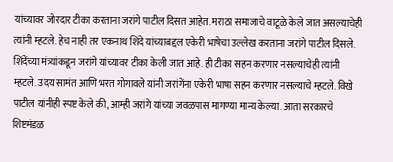यांच्यावर जोरदार टीका करताना जरांगे पाटील दिसत आहेत. मराठा समाजाचे वाटूळे केले जात असल्याचेही त्यांनी म्हटले. हेच नाही तर एकनाथ शिंदे यांच्याबद्दल एकेरी भाषेचा उल्लेख करताना जरांगे पाटील दिसले. शिंदेंच्या मंत्र्यांकडून जरांगे यांच्यावर टीका केली जात आहे. ही टीका सहन करणार नसल्याचेही त्यांनी म्हटले. उदय सामंत आणि भरत गोगावले यांनी जरांगेंना एकेरी भाषा सहन करणार नसल्याचे म्हटले. विखे पाटील यांनीही स्पष्ट केले की, आम्ही जरांगे यांच्या जवळपास मागण्या मान्य केल्या. आता सरकारचे शिष्टमंडळ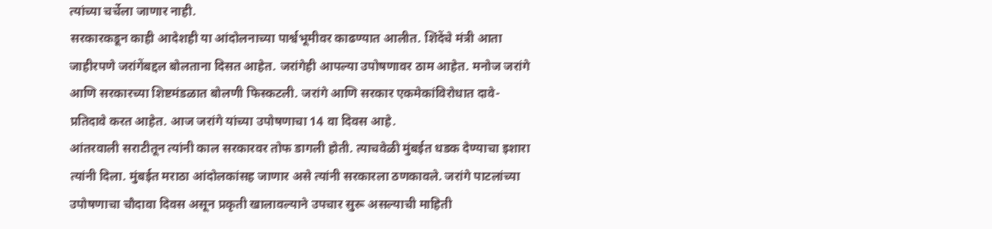त्यांच्या चर्चेला जाणार नाही.
सरकारकडून काही आदेशही या आंदोलनाच्या पार्श्वभूमीवर काढण्यात आलीत. शिंदेंचे मंत्री आता जाहीरपणे जरांगेंबद्दल बोलताना दिसत आहेत. जरांगेही आपल्या उपोषणावर ठाम आहेत. मनोज जरांगे आणि सरकारच्या शिष्टमंडळात बोलणी फिस्कटली. जरांगे आणि सरकार एकमेकांविरोधात दावे-प्रतिदावे करत आहेत. आज जरांगे यांच्या उपोषणाचा 14 वा दिवस आहे.
आंतरवाली सराटीतून त्यांनी काल सरकारवर तोफ डागली होती. त्याचवेळी मुंबईत धडक देण्याचा इशारा त्यांनी दिला. मुंबईत मराठा आंदोलकांसह जाणार असे त्यांनी सरकारला ठणकावले. जरांगे पाटलांच्या उपोषणाचा चौदावा दिवस असून प्रकृती खालावल्याने उपचार सुरू असल्याची माहिती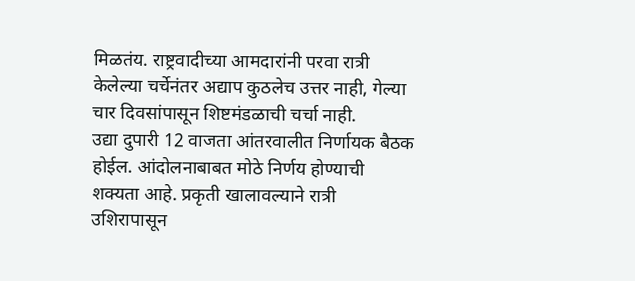मिळतंय. राष्ट्रवादीच्या आमदारांनी परवा रात्री केलेल्या चर्चेनंतर अद्याप कुठलेच उत्तर नाही, गेल्या चार दिवसांपासून शिष्टमंडळाची चर्चा नाही.
उद्या दुपारी 12 वाजता आंतरवालीत निर्णायक बैठक होईल. आंदोलनाबाबत मोठे निर्णय होण्याची शक्यता आहे. प्रकृती खालावल्याने रात्री उशिरापासून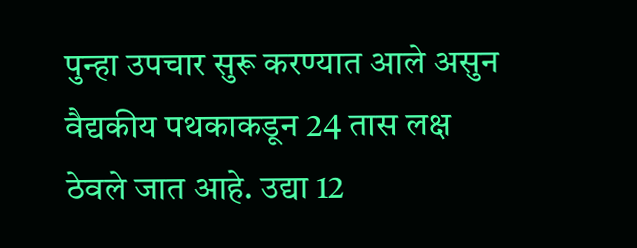पुन्हा उपचार सुरू करण्यात आले असुन वैद्यकीय पथकाकडून 24 तास लक्ष ठेवले जात आहे. उद्या 12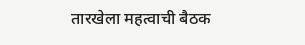तारखेला महत्वाची बैठक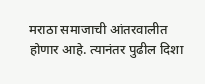मराठा समाजाची आंतरवालीत होणार आहे. त्यानंतर पुढील दिशा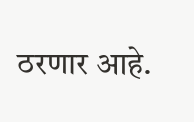ठरणार आहे.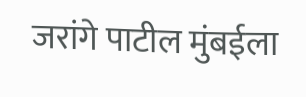जरांगे पाटील मुंबईला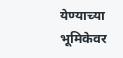येण्याच्या भूमिकेवर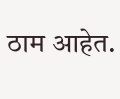ठाम आहेत.